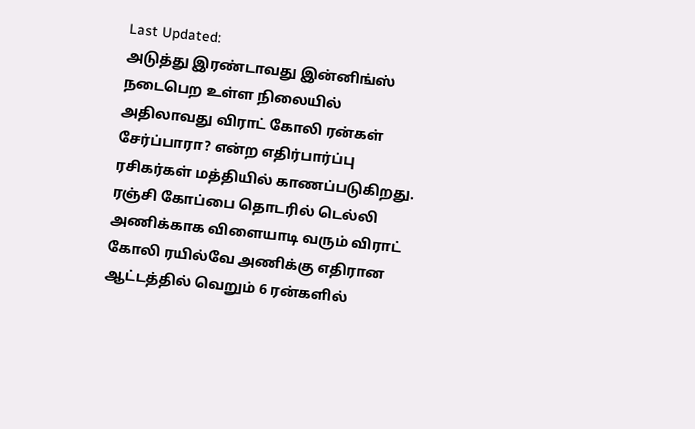Last Updated:
அடுத்து இரண்டாவது இன்னிங்ஸ் நடைபெற உள்ள நிலையில் அதிலாவது விராட் கோலி ரன்கள் சேர்ப்பாரா? என்ற எதிர்பார்ப்பு ரசிகர்கள் மத்தியில் காணப்படுகிறது.
ரஞ்சி கோப்பை தொடரில் டெல்லி அணிக்காக விளையாடி வரும் விராட் கோலி ரயில்வே அணிக்கு எதிரான ஆட்டத்தில் வெறும் 6 ரன்களில்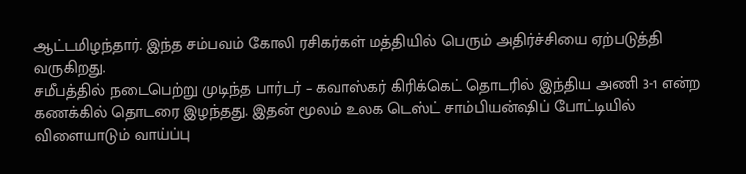ஆட்டமிழந்தார். இந்த சம்பவம் கோலி ரசிகர்கள் மத்தியில் பெரும் அதிர்ச்சியை ஏற்படுத்தி வருகிறது.
சமீபத்தில் நடைபெற்று முடிந்த பார்டர் – கவாஸ்கர் கிரிக்கெட் தொடரில் இந்திய அணி 3-1 என்ற கணக்கில் தொடரை இழந்தது. இதன் மூலம் உலக டெஸ்ட் சாம்பியன்ஷிப் போட்டியில் விளையாடும் வாய்ப்பு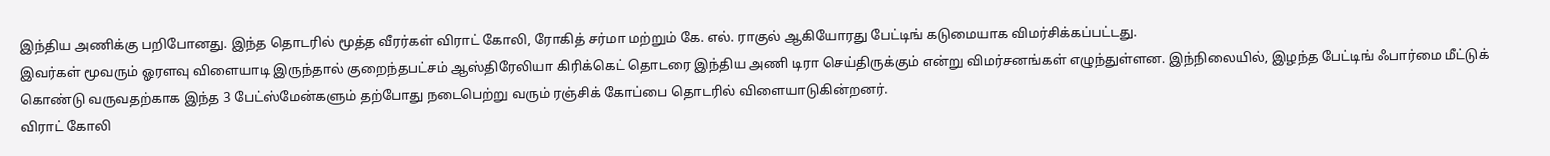இந்திய அணிக்கு பறிபோனது. இந்த தொடரில் மூத்த வீரர்கள் விராட் கோலி, ரோகித் சர்மா மற்றும் கே. எல். ராகுல் ஆகியோரது பேட்டிங் கடுமையாக விமர்சிக்கப்பட்டது.
இவர்கள் மூவரும் ஓரளவு விளையாடி இருந்தால் குறைந்தபட்சம் ஆஸ்திரேலியா கிரிக்கெட் தொடரை இந்திய அணி டிரா செய்திருக்கும் என்று விமர்சனங்கள் எழுந்துள்ளன. இந்நிலையில், இழந்த பேட்டிங் ஃபார்மை மீட்டுக் கொண்டு வருவதற்காக இந்த 3 பேட்ஸ்மேன்களும் தற்போது நடைபெற்று வரும் ரஞ்சிக் கோப்பை தொடரில் விளையாடுகின்றனர்.
விராட் கோலி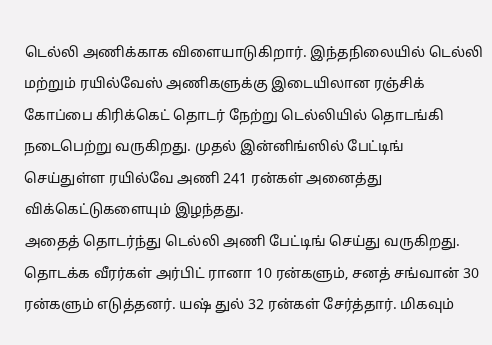டெல்லி அணிக்காக விளையாடுகிறார். இந்தநிலையில் டெல்லி மற்றும் ரயில்வேஸ் அணிகளுக்கு இடையிலான ரஞ்சிக் கோப்பை கிரிக்கெட் தொடர் நேற்று டெல்லியில் தொடங்கி நடைபெற்று வருகிறது. முதல் இன்னிங்ஸில் பேட்டிங் செய்துள்ள ரயில்வே அணி 241 ரன்கள் அனைத்து விக்கெட்டுகளையும் இழந்தது.
அதைத் தொடர்ந்து டெல்லி அணி பேட்டிங் செய்து வருகிறது. தொடக்க வீரர்கள் அர்பிட் ரானா 10 ரன்களும், சனத் சங்வான் 30 ரன்களும் எடுத்தனர். யஷ் துல் 32 ரன்கள் சேர்த்தார். மிகவும்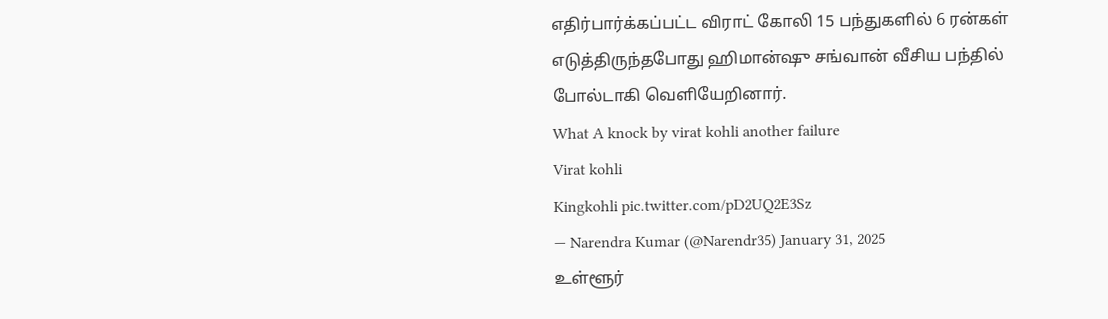எதிர்பார்க்கப்பட்ட விராட் கோலி 15 பந்துகளில் 6 ரன்கள் எடுத்திருந்தபோது ஹிமான்ஷு சங்வான் வீசிய பந்தில் போல்டாகி வெளியேறினார்.
What A knock by virat kohli another failure
Virat kohli
Kingkohli pic.twitter.com/pD2UQ2E3Sz
— Narendra Kumar (@Narendr35) January 31, 2025
உள்ளூர்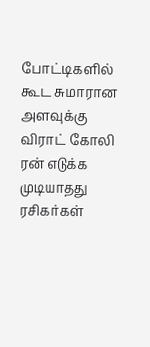போட்டிகளில் கூட சுமாரான அளவுக்கு விராட் கோலி ரன் எடுக்க முடியாதது ரசிகர்கள்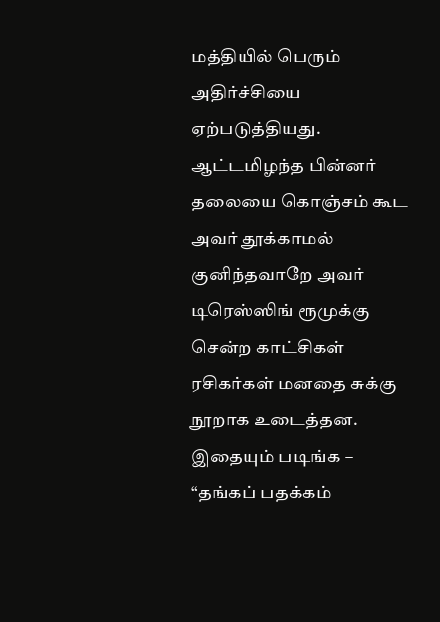மத்தியில் பெரும் அதிர்ச்சியை ஏற்படுத்தியது. ஆட்டமிழந்த பின்னர் தலையை கொஞ்சம் கூட அவர் தூக்காமல் குனிந்தவாறே அவர் டிரெஸ்ஸிங் ரூமுக்கு சென்ற காட்சிகள் ரசிகர்கள் மனதை சுக்கு நூறாக உடைத்தன.
இதையும் படிங்க – “தங்கப் பதக்கம்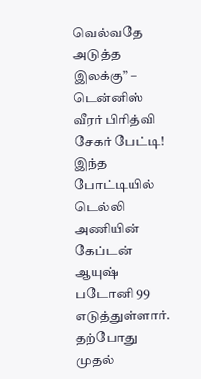வெல்வதே அடுத்த இலக்கு” – டென்னிஸ் வீரர் பிரித்வி சேகர் பேட்டி!
இந்த போட்டியில் டெல்லி அணியின் கேப்டன் ஆயுஷ் படோனி 99 எடுத்துள்ளார். தற்போது முதல்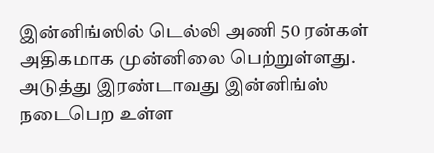இன்னிங்ஸில் டெல்லி அணி 50 ரன்கள் அதிகமாக முன்னிலை பெற்றுள்ளது. அடுத்து இரண்டாவது இன்னிங்ஸ் நடைபெற உள்ள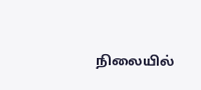நிலையில்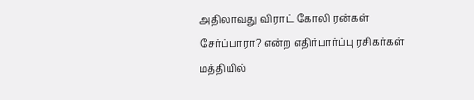அதிலாவது விராட் கோலி ரன்கள் சேர்ப்பாரா? என்ற எதிர்பார்ப்பு ரசிகர்கள் மத்தியில்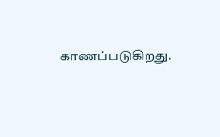காணப்படுகிறது.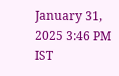January 31, 2025 3:46 PM IST